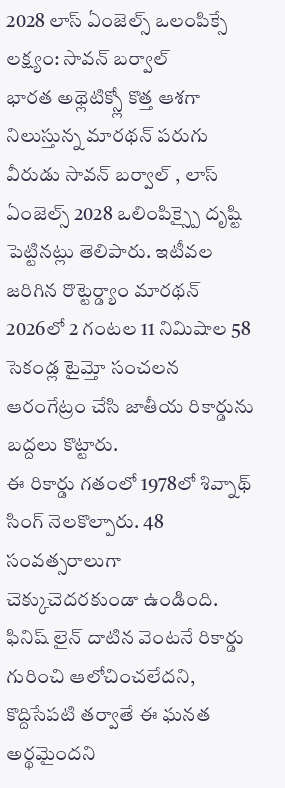2028 లాస్ ఏంజెల్స్ ఒలంపిక్సే లక్ష్యం: సావన్ బర్వాల్
భారత అథ్లెటిక్స్లో కొత్త ఆశగా నిలుస్తున్న మారథన్ పరుగు వీరుడు సావన్ బర్వాల్ , లాస్ ఏంజెల్స్ 2028 ఒలింపిక్స్పై దృష్టి పెట్టినట్లు తెలిపారు. ఇటీవల జరిగిన రొట్టెర్డ్యాం మారథన్ 2026లో 2 గంటల 11 నిమిషాల 58 సెకండ్ల టైమ్తో సంచలన ఆరంగేట్రం చేసి జాతీయ రికార్డును బద్దలు కొట్టారు.
ఈ రికార్డు గతంలో 1978లో శివ్నాథ్ సింగ్ నెలకొల్పారు. 48 సంవత్సరాలుగా చెక్కుచెదరకుండా ఉండింది. ఫినిష్ లైన్ దాటిన వెంటనే రికార్డు గురించి ఆలోచించలేదని, కొద్దిసేపటి తర్వాతే ఈ ఘనత అర్థమైందని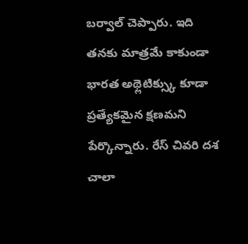బర్వాల్ చెప్పారు. ఇది తనకు మాత్రమే కాకుండా భారత అథ్లెటిక్స్కు కూడా ప్రత్యేకమైన క్షణమని పేర్కొన్నారు. రేస్ చివరి దశ చాలా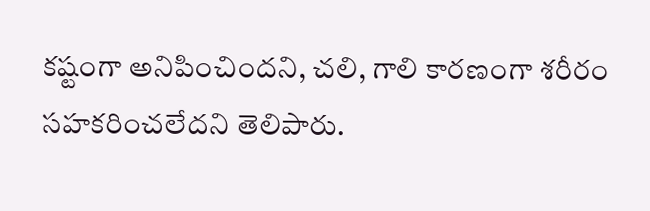కష్టంగా అనిపించిందని, చలి, గాలి కారణంగా శరీరం సహకరించలేదని తెలిపారు.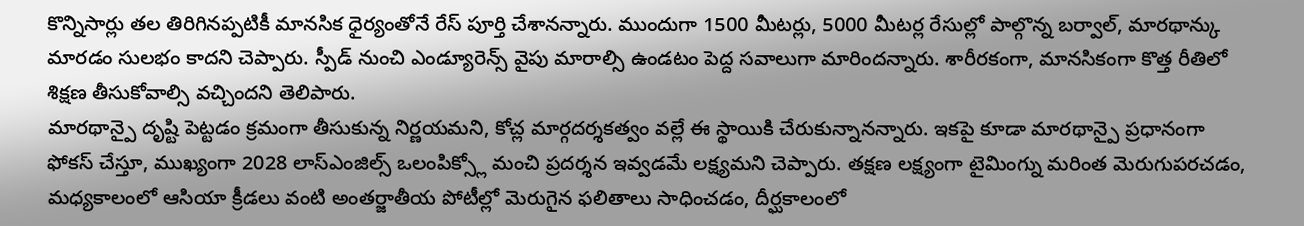కొన్నిసార్లు తల తిరిగినప్పటికీ మానసిక ధైర్యంతోనే రేస్ పూర్తి చేశానన్నారు. ముందుగా 1500 మీటర్లు, 5000 మీటర్ల రేసుల్లో పాల్గొన్న బర్వాల్, మారథాన్కు మారడం సులభం కాదని చెప్పారు. స్పీడ్ నుంచి ఎండ్యూరెన్స్ వైపు మారాల్సి ఉండటం పెద్ద సవాలుగా మారిందన్నారు. శారీరకంగా, మానసికంగా కొత్త రీతిలో శిక్షణ తీసుకోవాల్సి వచ్చిందని తెలిపారు.
మారథాన్పై దృష్టి పెట్టడం క్రమంగా తీసుకున్న నిర్ణయమని, కోచ్ల మార్గదర్శకత్వం వల్లే ఈ స్థాయికి చేరుకున్నానన్నారు. ఇకపై కూడా మారథాన్పై ప్రధానంగా ఫోకస్ చేస్తూ, ముఖ్యంగా 2028 లాస్ఎంజిల్స్ ఒలంపిక్స్లో మంచి ప్రదర్శన ఇవ్వడమే లక్ష్యమని చెప్పారు. తక్షణ లక్ష్యంగా టైమింగ్ను మరింత మెరుగుపరచడం, మధ్యకాలంలో ఆసియా క్రీడలు వంటి అంతర్జాతీయ పోటీల్లో మెరుగైన ఫలితాలు సాధించడం, దీర్ఘకాలంలో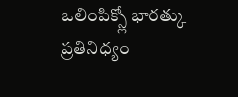ఒలింపిక్స్లో భారత్కు ప్రతినిధ్యం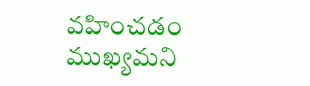వహించడం ముఖ్యమని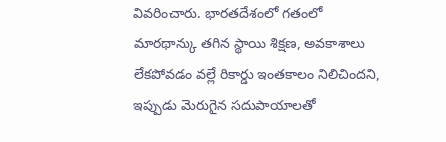వివరించారు. భారతదేశంలో గతంలో మారథాన్కు తగిన స్థాయి శిక్షణ, అవకాశాలు లేకపోవడం వల్లే రికార్డు ఇంతకాలం నిలిచిందని, ఇప్పుడు మెరుగైన సదుపాయాలతో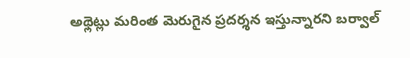అథ్లెట్లు మరింత మెరుగైన ప్రదర్శన ఇస్తున్నారని బర్వాల్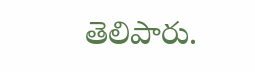తెలిపారు.